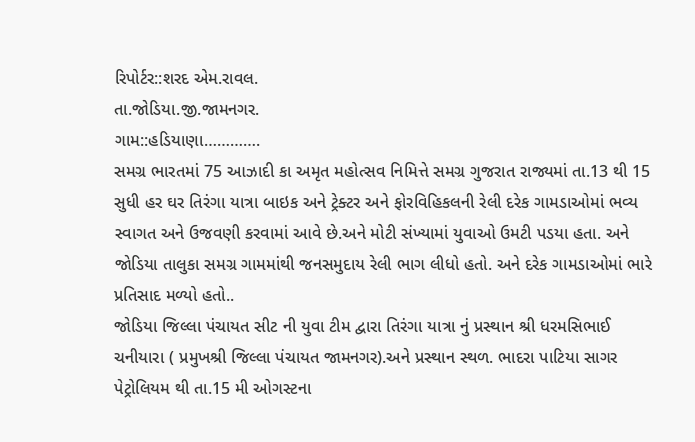રિપોર્ટર::શરદ એમ.રાવલ.
તા.જોડિયા.જી.જામનગર.
ગામ::હડિયાણા………….
સમગ્ર ભારતમાં 75 આઝાદી કા અમૃત મહોત્સવ નિમિત્તે સમગ્ર ગુજરાત રાજ્યમાં તા.13 થી 15 સુધી હર ઘર તિરંગા યાત્રા બાઇક અને ટ્રેક્ટર અને ફોરવિહિકલની રેલી દરેક ગામડાઓમાં ભવ્ય સ્વાગત અને ઉજવણી કરવામાં આવે છે.અને મોટી સંખ્યામાં યુવાઓ ઉમટી પડયા હતા. અને જોડિયા તાલુકા સમગ્ર ગામમાંથી જનસમુદાય રેલી ભાગ લીધો હતો. અને દરેક ગામડાઓમાં ભારે પ્રતિસાદ મળ્યો હતો..
જોડિયા જિલ્લા પંચાયત સીટ ની યુવા ટીમ દ્વારા તિરંગા યાત્રા નું પ્રસ્થાન શ્રી ધરમસિભાઈ ચનીયારા ( પ્રમુખશ્રી જિલ્લા પંચાયત જામનગર).અને પ્રસ્થાન સ્થળ. ભાદરા પાટિયા સાગર પેટ્રોલિયમ થી તા.15 મી ઓગસ્ટના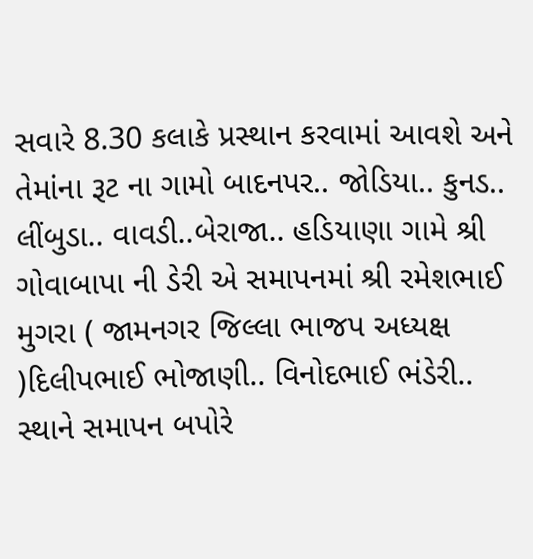સવારે 8.30 કલાકે પ્રસ્થાન કરવામાં આવશે અને તેમાંના રૂટ ના ગામો બાદનપર.. જોડિયા.. કુનડ.. લીંબુડા.. વાવડી..બેરાજા.. હડિયાણા ગામે શ્રી ગોવાબાપા ની ડેરી એ સમાપનમાં શ્રી રમેશભાઈ મુગરા ( જામનગર જિલ્લા ભાજપ અધ્યક્ષ )દિલીપભાઈ ભોજાણી.. વિનોદભાઈ ભંડેરી.. સ્થાને સમાપન બપોરે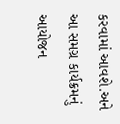કરવામાં આવશે.અને આ સમગ્ર કાર્યક્રમનું આયોજન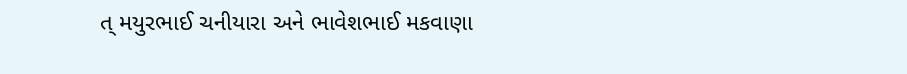ત્ મયુરભાઈ ચનીયારા અને ભાવેશભાઈ મકવાણા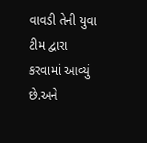વાવડી તેની યુવા ટીમ દ્વારા કરવામાં આવ્યું છે.અને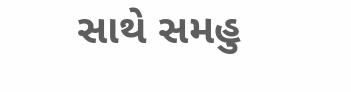સાથે સમહુ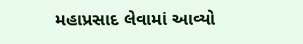મહાપ્રસાદ લેવામાં આવ્યો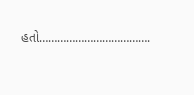હતો……………………………….